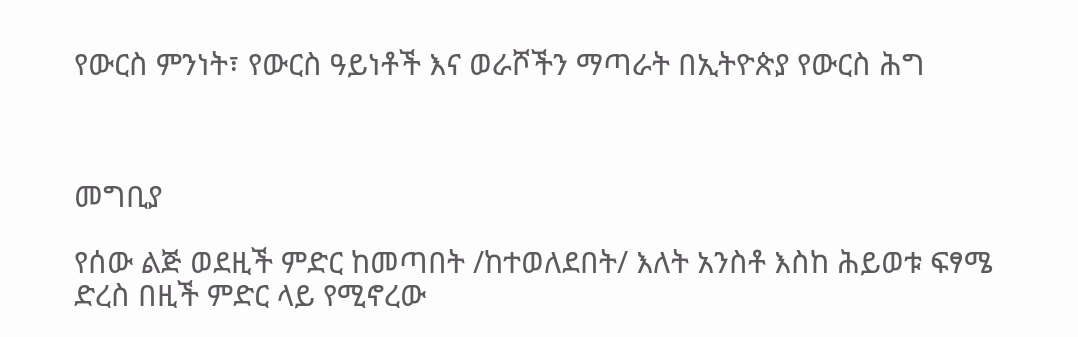የውርስ ምንነት፣ የውርስ ዓይነቶች እና ወራሾችን ማጣራት በኢትዮጵያ የውርስ ሕግ



መግቢያ

የሰው ልጅ ወደዚች ምድር ከመጣበት /ከተወለደበት/ እለት አንስቶ እስከ ሕይወቱ ፍፃሜ ድረስ በዚች ምድር ላይ የሚኖረው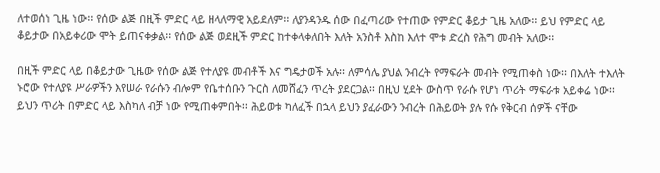ለተወሰነ ጊዜ ነው፡፡ የሰው ልጅ በዚች ምድር ላይ ዘላለማዊ አይደለም፡፡ ለያንዳንዱ ሰው በፈጣሪው የተጠው የምድር ቆይታ ጊዜ አለው፡፡ ይህ የምድር ላይ ቆይታው በአይቀሪው ሞት ይጠናቀቃል፡፡ የሰው ልጅ ወደዚች ምድር ከተቀላቀለበት እለት አንስቶ እስከ እለተ ሞቱ ድረስ የሕግ መብት አለው፡፡

በዚች ምድር ላይ በቆይታው ጊዜው የሰው ልጅ የተለያዩ መብቶች እና ግዴታወች አሉ፡፡ ለምሳሌ ያህል ንብረት የማፍራት መብት የሚጠቀስ ነው፡፡ በእለት ተእለት ኑሮው የተለያዩ ሥራዎችን እየሠራ የራሱን ብሎም የቤተሰቡን ጉርስ ለመሸፈን ጥረት ያደርጋል፡፡ በዚህ ሂደት ውስጥ የራሱ የሆነ ጥሪት ማፍራቱ አይቀሬ ነው፡፡ ይህን ጥሪት በምድር ላይ እስካለ ብቻ ነው የሚጠቀምበት፡፡ ሕይወቱ ካለፈች በኋላ ይህን ያፈራውን ንብረት በሕይወት ያሉ የሱ የቅርብ ሰዎች ናቸው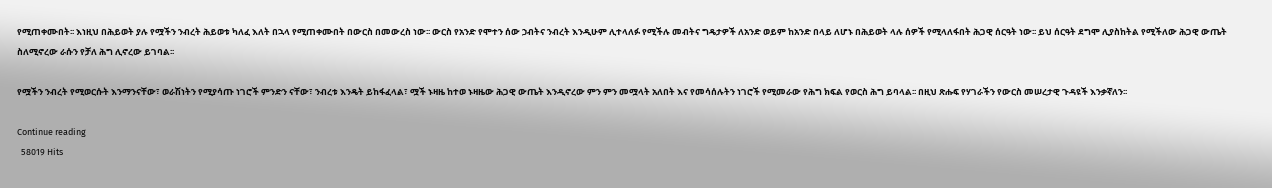የሚጠቀሙበት፡፡ እነዚህ በሕይወት ያሉ የሟችን ንብረት ሕይወቱ ካለፈ እለት በኋላ የሚጠቀሙበት በውርስ በመውረስ ነው፡፡ ውርስ የአንድ የሞተን ሰው ኃብትና ንብረት እንዲሁም ሊተላለፉ የሚችሉ መብትና ግዴታዎች ለአንድ ወይም ከአንድ በላይ ለሆኑ በሕይወት ላሉ ሰዎች የሚላለፋበት ሕጋዊ ሰርዓት ነው፡፡ ይህ ሰርዓት ደግሞ ሊያስከትል የሚችለው ሕጋዊ ውጤት ስለሚኖረው ራሱን የቻለ ሕግ ሊኖረው ይገባል፡፡

የሟችን ንብረት የሚወርሱት እንማንናቸው፣ ወራሽነትን የሚያሳጡ ነገሮች ምንድን ናቸው፣ ንብረቱ እንዴት ይከፋፈላል፣ ሟች ኑዛዜ ከተወ ኑዛዜው ሕጋዊ ውጤት እንዲኖረው ምን ምን መሟላት አለበት እና የመሳሰሉትን ነገሮች የሚመራው የሕግ ክፍል የወርስ ሕግ ይባላል፡፡ በዚህ ጽሑፍ የሃገራችን የውርስ መሠረታዊ ጉዳዩች እንቃኛለን፡፡

Continue reading
  58019 Hits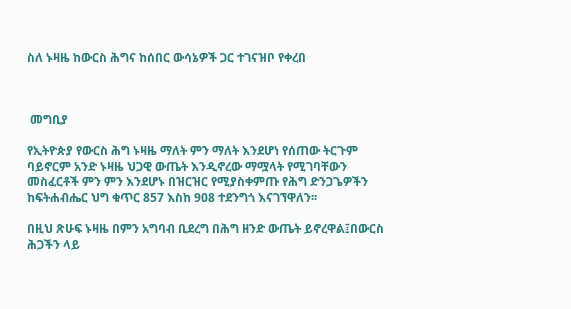ስለ ኑዛዜ ከውርስ ሕግና ከሰበር ውሳኔዎች ጋር ተገናዝቦ የቀረበ



 መግቢያ

የኢትዮጵያ የውርስ ሕግ ኑዛዜ ማለት ምን ማለት እንደሆነ የሰጠው ትርጉም ባይኖርም አንድ ኑዛዜ ህጋዊ ውጤት እንዲኖረው ማሟላት የሚገባቸውን መስፈርቶች ምን ምን እንደሆኑ በዝርዝር የሚያስቀምጡ የሕግ ድንጋጌዎችን ከፍትሐብሔር ህግ ቁጥር 857 እስከ 908 ተደንግጎ እናገኘዋለን፡፡

በዚህ ጽሁፍ ኑዛዜ በምን አግባብ ቢደረግ በሕግ ዘንድ ውጤት ይኖረዋል፤በውርስ ሕጋችን ላይ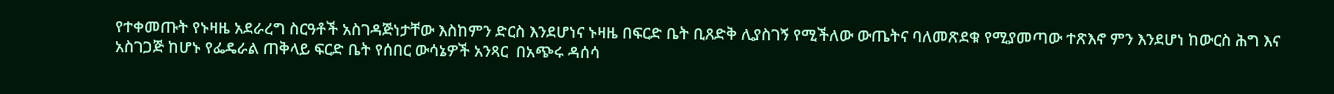የተቀመጡት የኑዛዜ አደራረግ ስርዓቶች አስገዳጅነታቸው እስከምን ድርስ እንደሆነና ኑዛዜ በፍርድ ቤት ቢጸድቅ ሊያስገኝ የሚችለው ውጤትና ባለመጽደቁ የሚያመጣው ተጽእኖ ምን እንደሆነ ከውርስ ሕግ እና አስገጋጅ ከሆኑ የፌዴራል ጠቅላይ ፍርድ ቤት የሰበር ውሳኔዎች አንጻር  በአጭሩ ዳሰሳ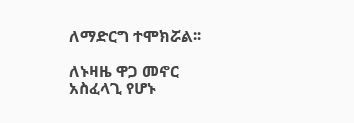ለማድርግ ተሞክሯል፡፡

ለኑዛዜ ዋጋ መኖር አስፈላጊ የሆኑ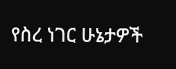የስረ ነገር ሁኔታዎች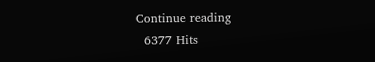Continue reading
  6377 Hits